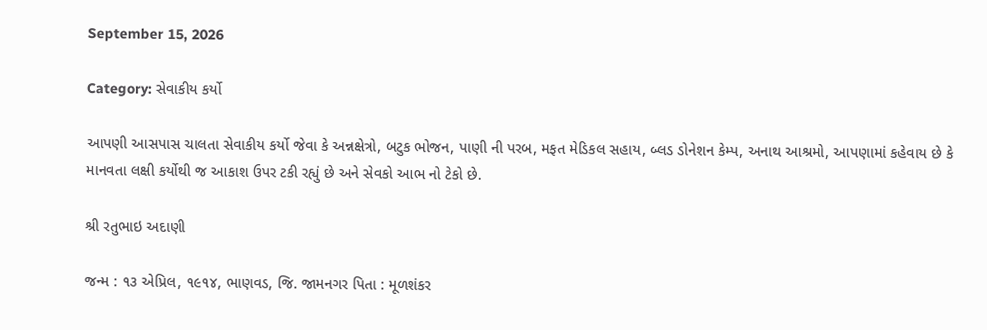September 15, 2026

Category: સેવાકીય કર્યો

આપણી આસપાસ ચાલતા સેવાકીય કર્યો જેવા કે અન્નક્ષેત્રો, બટુક ભોજન, પાણી ની પરબ, મફત મેડિકલ સહાય, બ્લડ ડોનેશન કેમ્પ, અનાથ આશ્રમો, આપણામાં કહેવાય છે કે માનવતા લક્ષી કર્યોથી જ આકાશ ઉપર ટકી રહ્યું છે અને સેવકો આભ નો ટેકો છે.

શ્રી રતુભાઇ અદાણી

જન્મ : ૧૩ એપ્રિલ, ૧૯૧૪, ભાણવડ, જિ. જામનગર પિતા : મૂળશંકર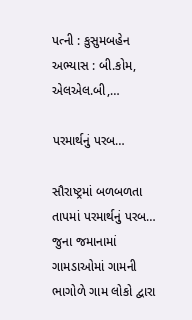પત્ની : કુસુમબહેન અભ્યાસ : બી.કોમ, એલએલ.બી,…

પરમાર્થનું પરબ…

સૌરાષ્ટ્રમાં બળબળતા તાપમાં પરમાર્થનું પરબ… જુના જમાનામાં ગામડાઓમાં ગામની ભાગોળે ગામ લોકો દ્વારા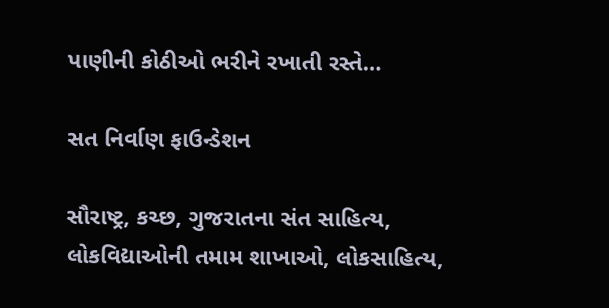પાણીની કોઠીઓ ભરીને રખાતી રસ્તે…

સત નિર્વાણ ફાઉન્ડેશન

સૌરાષ્ટ્ર, કચ્છ, ગુજરાતના સંત સાહિત્ય, લોકવિદ્યાઓની તમામ શાખાઓ, લોકસાહિત્ય,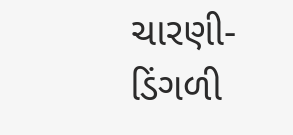ચારણી-ડિંગળી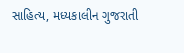સાહિત્ય, મધ્યકાલીન ગુજરાતી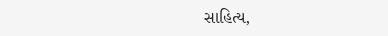સાહિત્ય,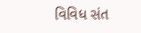વિવિધ સંત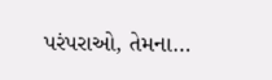પરંપરાઓ, તેમના…